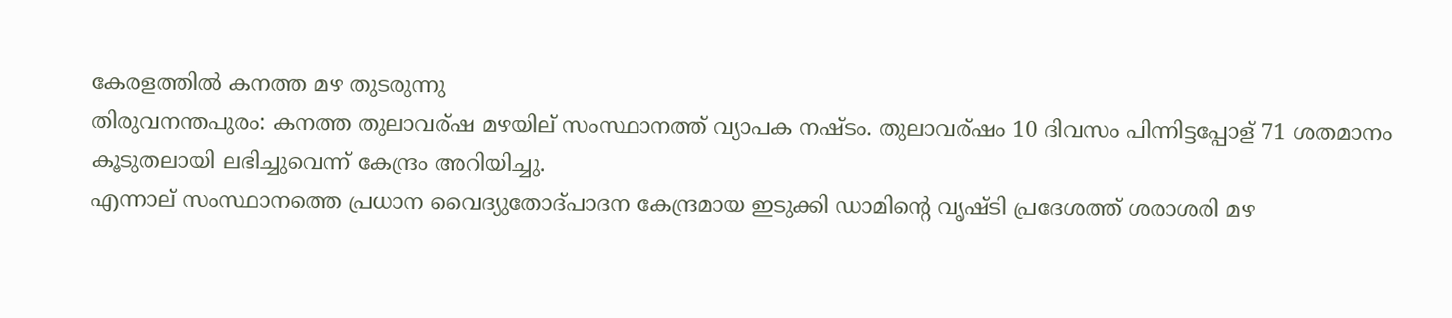കേരളത്തില്‍ കനത്ത മഴ തുടരുന്നു
തിരുവനന്തപുരം: കനത്ത തുലാവര്ഷ മഴയില് സംസ്ഥാനത്ത് വ്യാപക നഷ്ടം. തുലാവര്ഷം 10 ദിവസം പിന്നിട്ടപ്പോള് 71 ശതമാനം കൂടുതലായി ലഭിച്ചുവെന്ന് കേന്ദ്രം അറിയിച്ചു.
എന്നാല് സംസ്ഥാനത്തെ പ്രധാന വൈദ്യുതോദ്പാദന കേന്ദ്രമായ ഇടുക്കി ഡാമിന്റെ വൃഷ്ടി പ്രദേശത്ത് ശരാശരി മഴ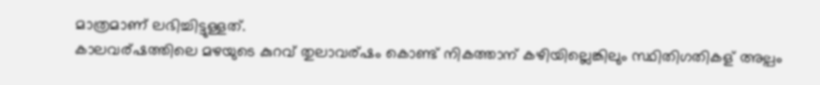മാത്രമാണ് ലഭിച്ചിട്ടുള്ളത്.
കാലവര്ഷത്തിലെ മഴയുടെ കുറവ് തുലാവര്ഷം കൊണ്ട് നികത്താന് കഴിയില്ലെങ്കിലും സ്ഥിതിഗതികള് അല്പം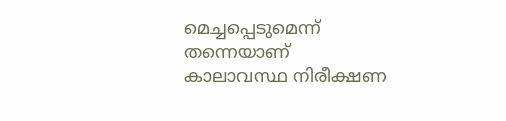മെച്ചപ്പെടുമെന്ന് തന്നെയാണ് കാലാവസ്ഥ നിരീക്ഷണ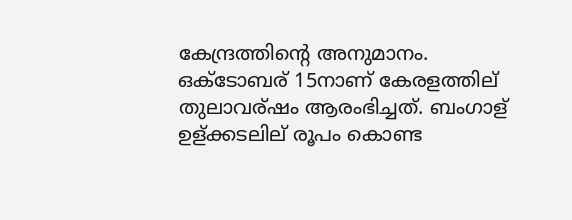കേന്ദ്രത്തിന്റെ അനുമാനം.
ഒക്ടോബര് 15നാണ് കേരളത്തില് തുലാവര്ഷം ആരംഭിച്ചത്. ബംഗാള് ഉള്ക്കടലില് രൂപം കൊണ്ട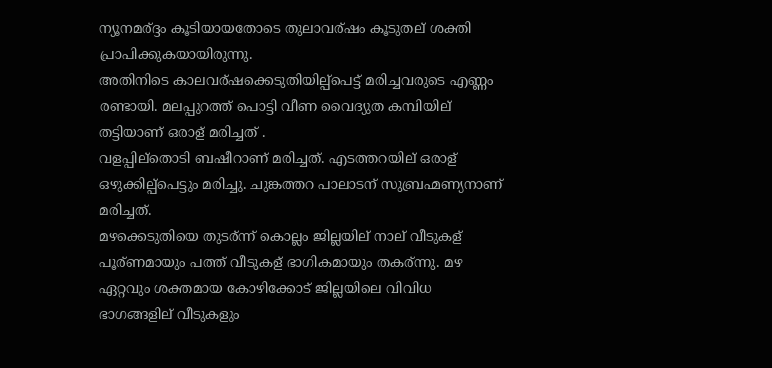ന്യൂനമര്ദ്ദം കൂടിയായതോടെ തുലാവര്ഷം കൂടുതല് ശക്തി പ്രാപിക്കുകയായിരുന്നു.
അതിനിടെ കാലവര്ഷക്കെടുതിയില്പ്പെട്ട് മരിച്ചവരുടെ എണ്ണം രണ്ടായി. മലപ്പുറത്ത് പൊട്ടി വീണ വൈദ്യുത കമ്പിയില് തട്ടിയാണ് ഒരാള് മരിച്ചത് .
വളപ്പില്തൊടി ബഷീറാണ് മരിച്ചത്. എടത്തറയില് ഒരാള് ഒഴുക്കില്പ്പെട്ടും മരിച്ചു. ചുങ്കത്തറ പാലാടന് സുബ്രഹ്മണ്യനാണ് മരിച്ചത്.
മഴക്കെടുതിയെ തുടര്ന്ന് കൊല്ലം ജില്ലയില് നാല് വീടുകള് പൂര്ണമായും പത്ത് വീടുകള് ഭാഗികമായും തകര്ന്നു. മഴ ഏറ്റവും ശക്തമായ കോഴിക്കോട് ജില്ലയിലെ വിവിധ ഭാഗങ്ങളില് വീടുകളും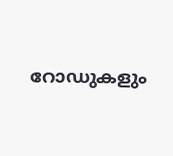റോഡുകളും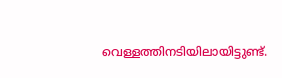വെള്ളത്തിനടിയിലായിട്ടുണ്ട്.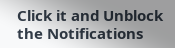Click it and Unblock the Notifications